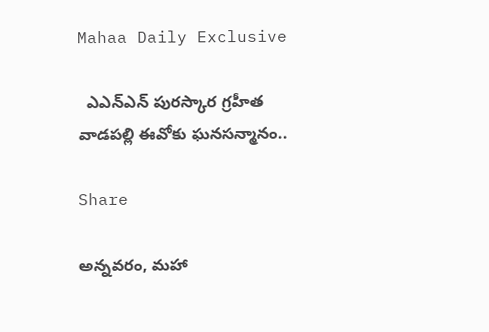Mahaa Daily Exclusive

  ఎఎన్ఎన్ పురస్కార గ్రహీత వాడపల్లి ఈవోకు ఘనసన్మానం..

Share

అన్నవరం, మహా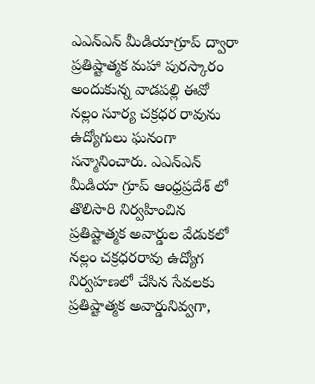ఎఎన్ఎన్ మీడియాగ్రూప్ ద్వారా ప్రతిష్టాత్మక మహా పురస్కారం అందుకున్న వాడపల్లి ఈవో నల్లం సూర్య చక్రధర రావును ఉద్యోగులు ఘనంగా సన్మానించారు. ఎఎన్ఎన్ మీడియా గ్రూప్ ఆంధ్రప్రదేశ్ లో తొలిసారి నిర్వహించిన ప్రతిష్టాత్మక అవార్డుల వేడుకలో నల్లం చక్రధరరావు ఉద్యోగ నిర్వహణలో చేసిన సేవలకు ప్రతిష్టాత్మక అవార్డునివ్వగా,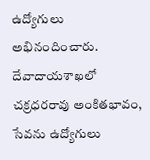ఉద్యోగులు అభినందించారు. దేవాదాయశాఖలో చక్రధరరావు అంకితభావం, సేవను ఉద్యోగులు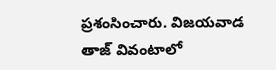ప్రశంసించారు. విజయవాడ తాజ్ వివంటాలో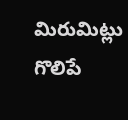మిరుమిట్లు గొలిపే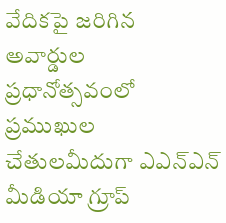వేదికపై జరిగిన అవార్డుల ప్రధానోత్సవంలో ప్రముఖుల చేతులమీదుగా ఎఎన్ఎన్ మీడియా గ్రూప్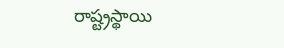రాష్ట్రస్థాయి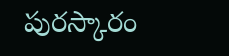పురస్కారం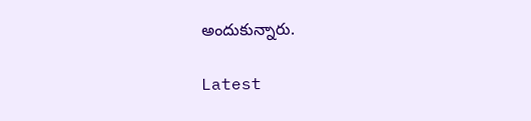అందుకున్నారు.

Latest